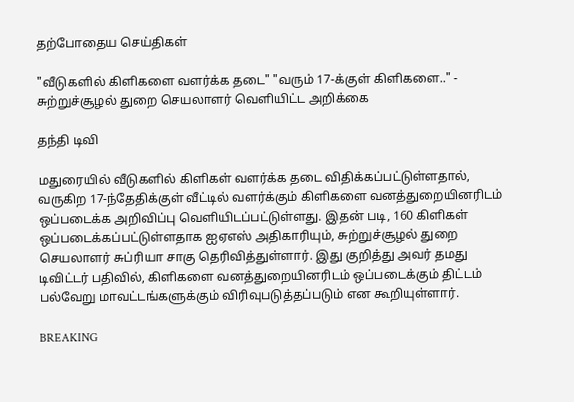தற்போதைய செய்திகள்

"வீடுகளில் கிளிகளை வளர்க்க தடை" "வரும் 17-க்குள் கிளிகளை.." - சுற்றுச்சூழல் துறை செயலாளர் வெளியிட்ட அறிக்கை

தந்தி டிவி

மதுரையில் வீடுகளில் கிளிகள் வளர்க்க தடை விதிக்கப்பட்டுள்ளதால், வருகிற 17-ந்தேதிக்குள் வீட்டில் வளர்க்கும் கிளிகளை வனத்துறையினரிடம் ஒப்படைக்க அறிவிப்பு வெளியிடப்பட்டுள்ளது. இதன் படி, 160 கிளிகள் ஒப்படைக்கப்பட்டுள்ளதாக ஐஏஎஸ் அதிகாரியும், சுற்றுச்சூழல் துறை செயலாளர் சுப்ரியா சாகு தெரிவித்துள்ளார். இது குறித்து அவர் தமது டிவிட்டர் பதிவில், கிளிகளை வனத்துறையினரிடம் ஒப்படைக்கும் திட்டம் பல்வேறு மாவட்டங்களுக்கும் விரிவுபடுத்தப்படும் என கூறியுள்ளார்.

BREAKING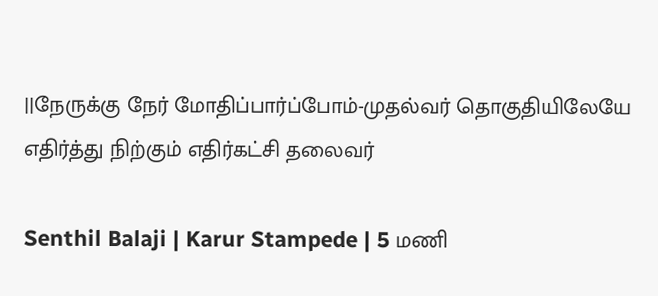||நேருக்கு நேர் மோதிப்பார்ப்போம்-முதல்வர் தொகுதியிலேயே எதிர்த்து நிற்கும் எதிர்கட்சி தலைவர்

Senthil Balaji | Karur Stampede | 5 மணி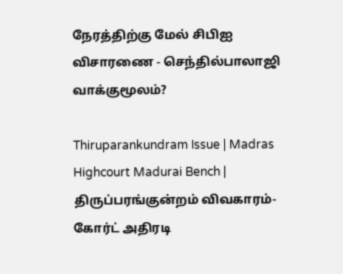நேரத்திற்கு மேல் சிபிஐ விசாரணை - செந்தில்பாலாஜி வாக்குமூலம்?

Thiruparankundram Issue | Madras Highcourt Madurai Bench | திருப்பரங்குன்றம் விவகாரம்- கோர்ட் அதிரடி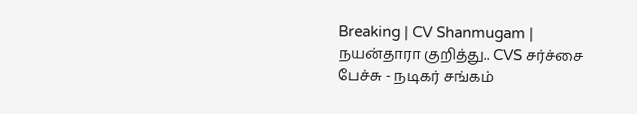Breaking | CV Shanmugam | நயன்தாரா குறித்து.. CVS சர்ச்சை பேச்சு - நடிகர் சங்கம்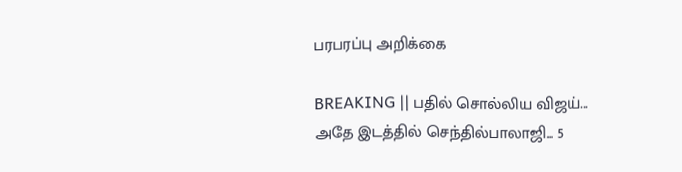பரபரப்பு அறிக்கை

BREAKING || பதில் சொல்லிய விஜய்... அதே இடத்தில் செந்தில்பாலாஜி... 5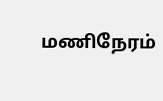மணிநேரம்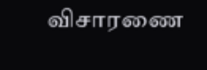விசாரணை